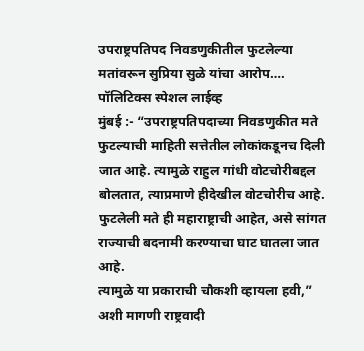उपराष्ट्रपतिपद निवडणुकीतील फुटलेल्या मतांवरून सुप्रिया सुळे यांचा आरोप….
पॉलिटिक्स स्पेशल लाईव्ह
मुंबई :- “उपराष्ट्रपतिपदाच्या निवडणुकीत मते फुटल्याची माहिती सत्तेतील लोकांकडूनच दिली जात आहे. त्यामुळे राहुल गांधी वोटचोरीबद्दल बोलतात, त्याप्रमाणे हीदेखील वोटचोरीच आहे. फुटलेली मते ही महाराष्ट्राची आहेत, असे सांगत राज्याची बदनामी करण्याचा घाट घातला जात आहे.
त्यामुळे या प्रकाराची चौकशी व्हायला हवी,” अशी मागणी राष्ट्रवादी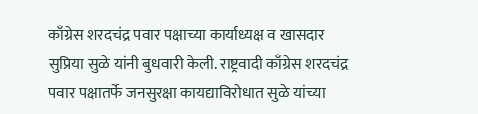काँग्रेस शरदचंद्र पवार पक्षाच्या कार्याध्यक्ष व खासदार सुप्रिया सुळे यांनी बुधवारी केली. राष्ट्रवादी काँग्रेस शरदचंद्र पवार पक्षातर्फे जनसुरक्षा कायद्याविरोधात सुळे यांच्या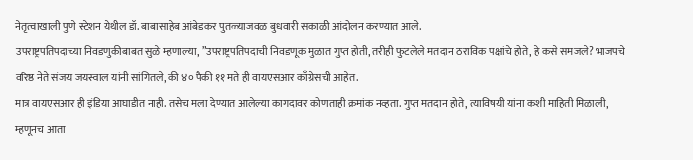नेतृत्वाखाली पुणे स्टेशन येथील डॉ. बाबासाहेब आंबेडकर पुतळ्याजवळ बुधवारी सकाळी आंदोलन करण्यात आले.
उपराष्ट्रपतिपदाच्या निवडणुकीबाबत सुळे म्हणाल्या, ”उपराष्ट्रपतिपदाची निवडणूक मुळात गुप्त होती, तरीही फुटलेले मतदान ठराविक पक्षांचे होते, हे कसे समजले? भाजपचे वरिष्ठ नेते संजय जयस्वाल यांनी सांगितले, की ४० पैकी ११ मते ही वायएसआर काँग्रेसची आहेत.
मात्र वायएसआर ही इंडिया आघाडीत नाही. तसेच मला देण्यात आलेल्या कागदावर कोणताही क्रमांक नव्हता. गुप्त मतदान होते, त्याविषयी यांना कशी माहिती मिळाली, म्हणूनच आता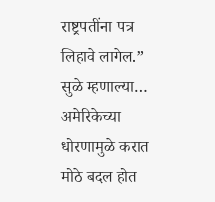राष्ट्रपतींना पत्र लिहावे लागेल.”
सुळे म्हणाल्या…
अमेरिकेच्या धोरणामुळे करात मोठे बदल होत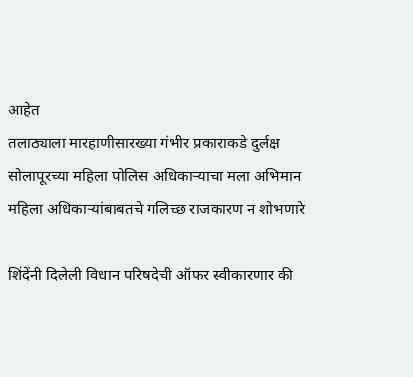आहेत
तलाठ्याला मारहाणीसारख्या गंभीर प्रकाराकडे दुर्लक्ष
सोलापूरच्या महिला पोलिस अधिकाऱ्याचा मला अभिमान
महिला अधिकाऱ्यांबाबतचे गलिच्छ राजकारण न शोभणारे

शिंदेंनी दिलेली विधान परिषदेची ऑफर स्वीकारणार की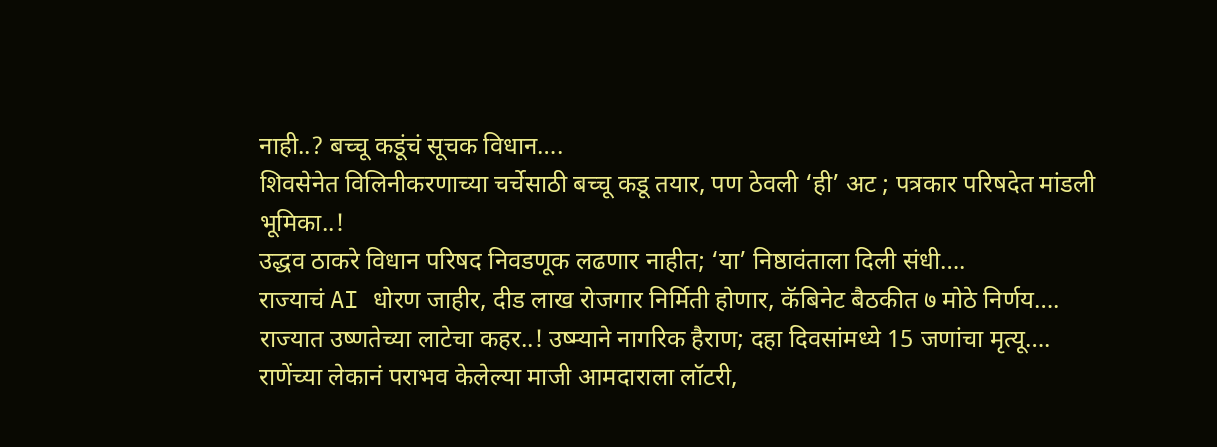नाही..? बच्चू कडूंचं सूचक विधान….
शिवसेनेत विलिनीकरणाच्या चर्चेसाठी बच्चू कडू तयार, पण ठेवली ‘ही’ अट ; पत्रकार परिषदेत मांडली भूमिका..!
उद्धव ठाकरे विधान परिषद निवडणूक लढणार नाहीत; ‘या’ निष्ठावंताला दिली संधी….
राज्याचं AI धोरण जाहीर, दीड लाख रोजगार निर्मिती होणार, कॅबिनेट बैठकीत ७ मोठे निर्णय….
राज्यात उष्णतेच्या लाटेचा कहर..! उष्म्याने नागरिक हैराण; दहा दिवसांमध्ये 15 जणांचा मृत्यू….
राणेंच्या लेकानं पराभव केलेल्या माजी आमदाराला लॉटरी,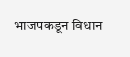भाजपकडून विधान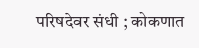परिषदेवर संधी ; कोकणात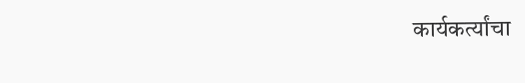कार्यकर्त्यांचा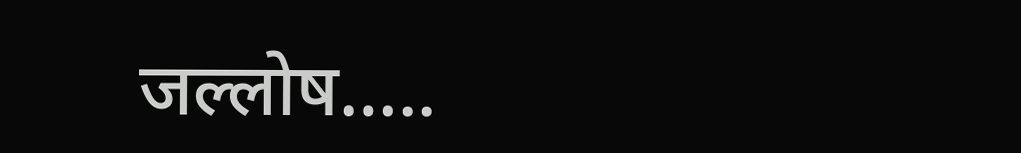जल्लोष…..